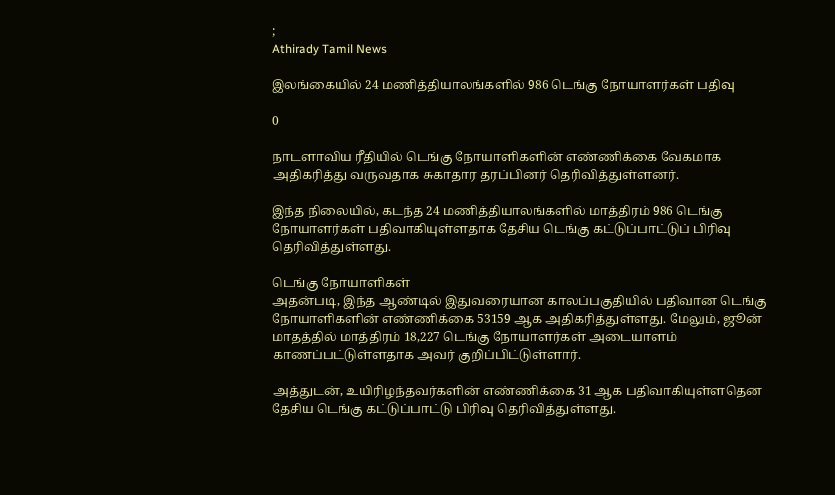;
Athirady Tamil News

இலங்கையில் 24 மணித்தியாலங்களில் 986 டெங்கு நோயாளர்கள் பதிவு

0

நாடளாவிய ரீதியில் டெங்கு நோயாளிகளின் எண்ணிக்கை வேகமாக அதிகரித்து வருவதாக சுகாதார தரப்பினர் தெரிவித்துள்ளனர்.

இந்த நிலையில், கடந்த 24 மணித்தியாலங்களில் மாத்திரம் 986 டெங்கு நோயாளர்கள் பதிவாகியுள்ளதாக தேசிய டெங்கு கட்டுப்பாட்டுப் பிரிவு தெரிவித்துள்ளது.

டெங்கு நோயாளிகள்
அதன்படி, இந்த ஆண்டில் இதுவரையான காலப்பகுதியில் பதிவான டெங்கு நோயாளிகளின் எண்ணிக்கை 53159 ஆக அதிகரித்துள்ளது. மேலும், ஜூன் மாதத்தில் மாத்திரம் 18,227 டெங்கு நோயாளர்கள் அடையாளம் காணப்பட்டுள்ளதாக அவர் குறிப்பிட்டுள்ளார்.

அத்துடன், உயிரிழந்தவர்களின் எண்ணிக்கை 31 ஆக பதிவாகியுள்ளதென தேசிய டெங்கு கட்டுப்பாட்டு பிரிவு தெரிவித்துள்ளது.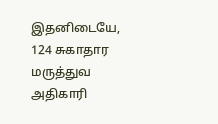இதனிடையே, 124 சுகாதார மருத்துவ அதிகாரி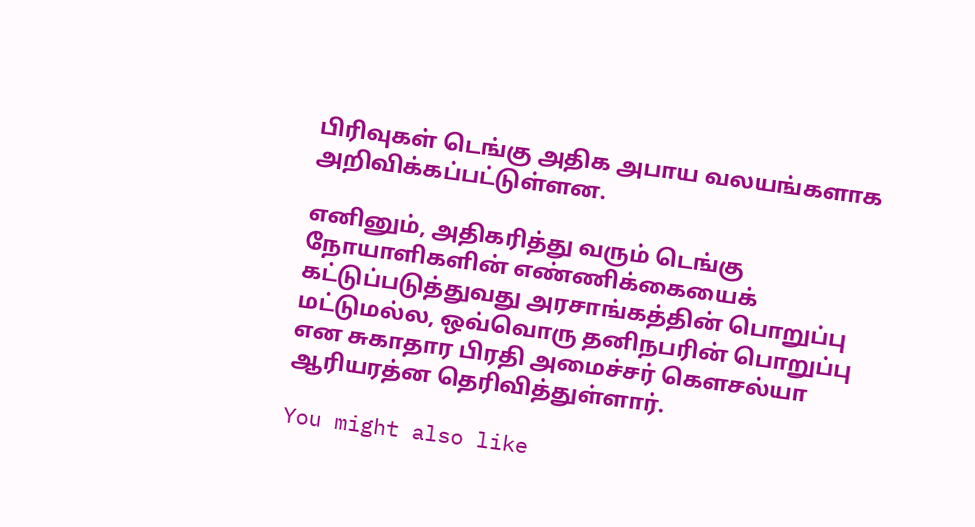பிரிவுகள் டெங்கு அதிக அபாய வலயங்களாக அறிவிக்கப்பட்டுள்ளன.

எனினும், அதிகரித்து வரும் டெங்கு நோயாளிகளின் எண்ணிக்கையைக் கட்டுப்படுத்துவது அரசாங்கத்தின் பொறுப்பு மட்டுமல்ல, ஒவ்வொரு தனிநபரின் பொறுப்பு என சுகாதார பிரதி அமைச்சர் கௌசல்யா ஆரியரத்ன தெரிவித்துள்ளார்.

You might also like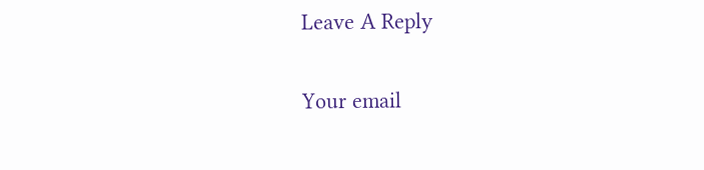Leave A Reply

Your email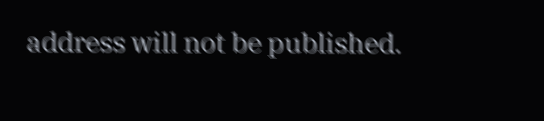address will not be published.